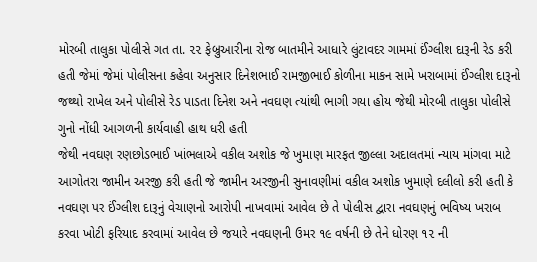મોરબી તાલુકા પોલીસે ગત તા. ૨૨ ફેબ્રુઆરીના રોજ બાતમીને આધારે લુંટાવદર ગામમાં ઈંગ્લીશ દારૂની રેડ કરી હતી જેમાં જેમાં પોલીસના કહેવા અનુસાર દિનેશભાઈ રામજીભાઈ કોળીના માકન સામે ખરાબામાં ઈંગ્લીશ દારૂનો જથ્થો રાખેલ અને પોલીસે રેડ પાડતા દિનેશ અને નવઘણ ત્યાંથી ભાગી ગયા હોય જેથી મોરબી તાલુકા પોલીસે ગુનો નોંધી આગળની કાર્યવાહી હાથ ધરી હતી
જેથી નવઘણ રણછોડભાઈ ખાંભલાએ વકીલ અશોક જે ખુમાણ મારફત જીલ્લા અદાલતમાં ન્યાય માંગવા માટે આગોતરા જામીન અરજી કરી હતી જે જામીન અરજીની સુનાવણીમાં વકીલ અશોક ખુમાણે દલીલો કરી હતી કે નવઘણ પર ઈંગ્લીશ દારૂનું વેચાણનો આરોપી નાખવામાં આવેલ છે તે પોલીસ દ્વારા નવઘણનું ભવિષ્ય ખરાબ કરવા ખોટી ફરિયાદ કરવામાં આવેલ છે જયારે નવઘણની ઉમર ૧૯ વર્ષની છે તેને ધોરણ ૧૨ ની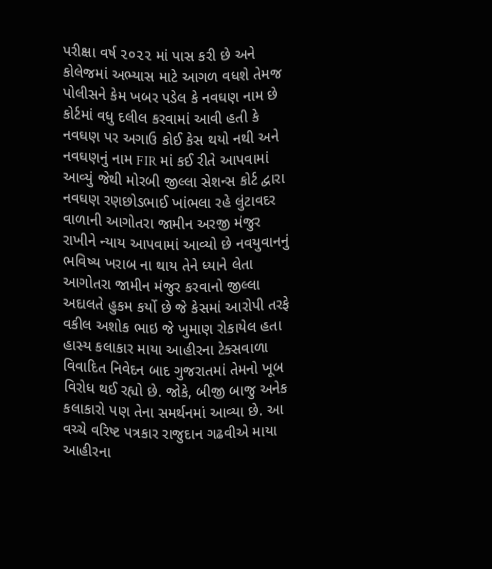પરીક્ષા વર્ષ ૨૦૨૨ માં પાસ કરી છે અને કોલેજમાં અભ્યાસ માટે આગળ વધશે તેમજ પોલીસને કેમ ખબર પડેલ કે નવઘણ નામ છે
કોર્ટમાં વધુ દલીલ કરવામાં આવી હતી કે નવઘણ પર અગાઉ કોઈ કેસ થયો નથી અને નવઘણનું નામ FIR માં કઈ રીતે આપવામાં આવ્યું જેથી મોરબી જીલ્લા સેશન્સ કોર્ટ દ્વારા નવઘણ રણછોડભાઈ ખાંભલા રહે લુંટાવદર વાળાની આગોતરા જામીન અરજી મંજુર રાખીને ન્યાય આપવામાં આવ્યો છે નવયુવાનનું ભવિષ્ય ખરાબ ના થાય તેને ધ્યાને લેતા આગોતરા જામીન મંજુર કરવાનો જીલ્લા અદાલતે હુકમ કર્યો છે જે કેસમાં આરોપી તરફે વકીલ અશોક ભાઇ જે ખુમાણ રોકાયેલ હતા
હાસ્ય કલાકાર માયા આહીરના ટેક્સવાળા વિવાદિત નિવેદન બાદ ગુજરાતમાં તેમનો ખૂબ વિરોધ થઈ રહ્યો છે. જોકે, બીજી બાજુ અનેક કલાકારો પણ તેના સમર્થનમાં આવ્યા છે. આ વચ્ચે વરિષ્ટ પત્રકાર રાજુદાન ગઢવીએ માયા આહીરના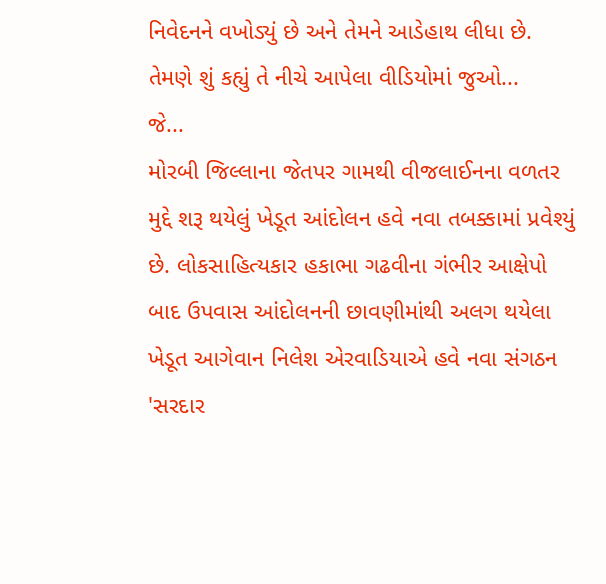નિવેદનને વખોડ્યું છે અને તેમને આડેહાથ લીધા છે. તેમણે શું કહ્યું તે નીચે આપેલા વીડિયોમાં જુઓ...
જે...
મોરબી જિલ્લાના જેતપર ગામથી વીજલાઈનના વળતર મુદ્દે શરૂ થયેલું ખેડૂત આંદોલન હવે નવા તબક્કામાં પ્રવેશ્યું છે. લોકસાહિત્યકાર હકાભા ગઢવીના ગંભીર આક્ષેપો બાદ ઉપવાસ આંદોલનની છાવણીમાંથી અલગ થયેલા ખેડૂત આગેવાન નિલેશ એરવાડિયાએ હવે નવા સંગઠન 'સરદાર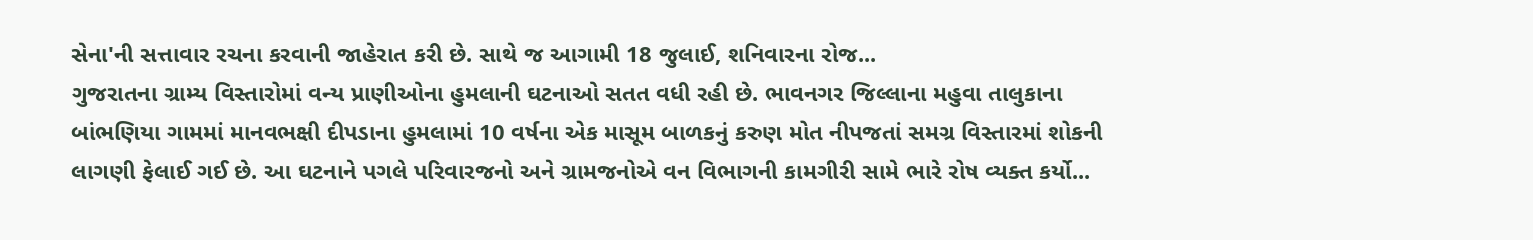સેના'ની સત્તાવાર રચના કરવાની જાહેરાત કરી છે. સાથે જ આગામી 18 જુલાઈ, શનિવારના રોજ...
ગુજરાતના ગ્રામ્ય વિસ્તારોમાં વન્ય પ્રાણીઓના હુમલાની ઘટનાઓ સતત વધી રહી છે. ભાવનગર જિલ્લાના મહુવા તાલુકાના બાંભણિયા ગામમાં માનવભક્ષી દીપડાના હુમલામાં 10 વર્ષના એક માસૂમ બાળકનું કરુણ મોત નીપજતાં સમગ્ર વિસ્તારમાં શોકની લાગણી ફેલાઈ ગઈ છે. આ ઘટનાને પગલે પરિવારજનો અને ગ્રામજનોએ વન વિભાગની કામગીરી સામે ભારે રોષ વ્યક્ત કર્યો...